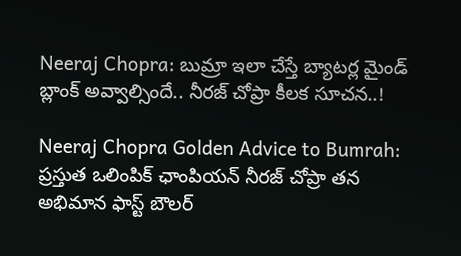Neeraj Chopra: బుమ్రా ఇలా చేస్తే బ్యాటర్ల మైండ్ బ్లాంక్ అవ్వాల్సిందే.. నీరజ్ చోప్రా కీలక సూచన..!

Neeraj Chopra Golden Advice to Bumrah: ప్రస్తుత ఒలింపిక్ ఛాంపియన్ నీరజ్ చోప్రా తన అభిమాన ఫాస్ట్ బౌలర్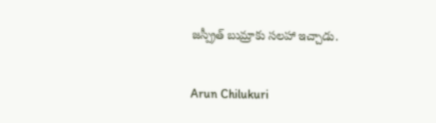జస్ప్రీత్ బుమ్రాకు సలహా ఇచ్చాడు.

Arun Chilukuri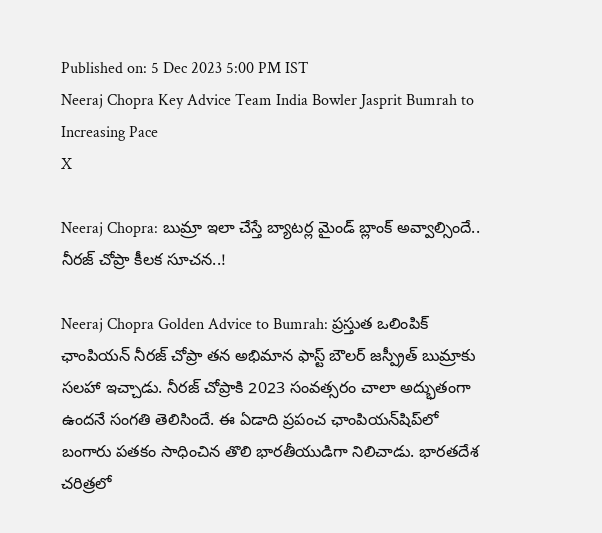Published on: 5 Dec 2023 5:00 PM IST
Neeraj Chopra Key Advice Team India Bowler Jasprit Bumrah to Increasing Pace
X

Neeraj Chopra: బుమ్రా ఇలా చేస్తే బ్యాటర్ల మైండ్ బ్లాంక్ అవ్వాల్సిందే.. నీరజ్ చోప్రా కీలక సూచన..!

Neeraj Chopra Golden Advice to Bumrah: ప్రస్తుత ఒలింపిక్ ఛాంపియన్ నీరజ్ చోప్రా తన అభిమాన ఫాస్ట్ బౌలర్ జస్ప్రీత్ బుమ్రాకు సలహా ఇచ్చాడు. నీరజ్ చోప్రాకి 2023 సంవత్సరం చాలా అద్భుతంగా ఉందనే సంగతి తెలిసిందే. ఈ ఏడాది ప్రపంచ ఛాంపియన్‌షిప్‌లో బంగారు పతకం సాధించిన తొలి భారతీయుడిగా నిలిచాడు. భారతదేశ చరిత్రలో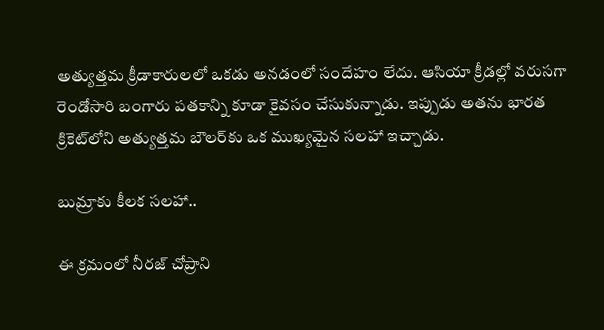అత్యుత్తమ క్రీడాకారులలో ఒకడు అనడంలో సందేహం లేదు. ఆసియా క్రీడల్లో వరుసగా రెండోసారి బంగారు పతకాన్ని కూడా కైవసం చేసుకున్నాడు. ఇప్పుడు అతను భారత క్రికెట్‌లోని అత్యుత్తమ బౌలర్‌కు ఒక ముఖ్యమైన సలహా ఇచ్చాడు.

బుమ్రాకు కీలక సలహా..

ఈ క్రమంలో నీరజ్ చోప్రాని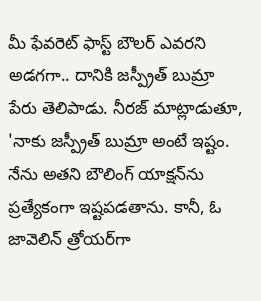మీ ఫేవరెట్ ఫాస్ట్ బౌలర్ ఎవరని అడగగా.. దానికి జస్ప్రీత్ బుమ్రా పేరు తెలిపాడు. నీరజ్ మాట్లాడుతూ, 'నాకు జస్ప్రీత్ బుమ్రా అంటే ఇష్టం. నేను అతని బౌలింగ్ యాక్షన్‌ను ప్రత్యేకంగా ఇష్టపడతాను. కానీ, ఓ జావెలిన్ త్రోయర్‌గా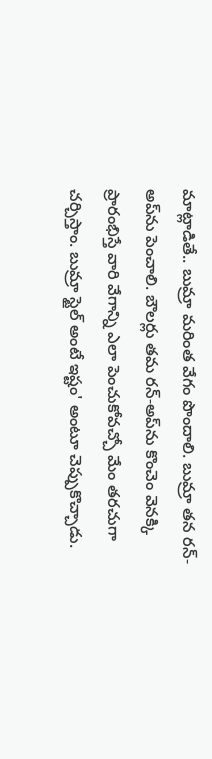మాట్లాడితే.. బుమ్రా మరింత వేగం పొందాలి. బుమ్రా తన రన్-అప్‌ను పెంచాలి. బౌలర్లు తమ రన్-అప్‌ను కొంచెం వెనక్కి ప్రారంభిస్తే వారి వేగాన్ని ఎలా పెంచుకోవచ్చో మేం తరచుగా చర్చిస్తాం. బుమ్రా స్టైల్‌ అంటే ఇష్టం' అంటూ చెప్పుకొచ్చాడు.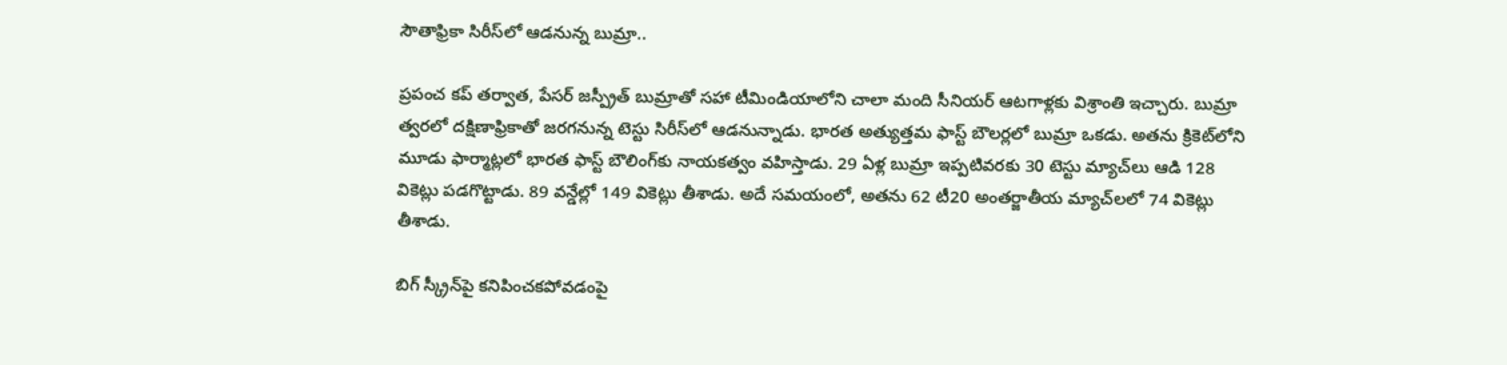సౌతాఫ్రికా సిరీస్‌లో ఆడనున్న బుమ్రా..

ప్రపంచ కప్ తర్వాత, పేసర్ జస్ప్రీత్ బుమ్రాతో సహా టీమిండియాలోని చాలా మంది సీనియర్ ఆటగాళ్లకు విశ్రాంతి ఇచ్చారు. బుమ్రా త్వరలో దక్షిణాఫ్రికాతో జరగనున్న టెస్టు సిరీస్‌లో ఆడనున్నాడు. భారత అత్యుత్తమ ఫాస్ట్ బౌలర్లలో బుమ్రా ఒకడు. అతను క్రికెట్‌లోని మూడు ఫార్మాట్లలో భారత ఫాస్ట్ బౌలింగ్‌కు నాయకత్వం వహిస్తాడు. 29 ఏళ్ల బుమ్రా ఇప్పటివరకు 30 టెస్టు మ్యాచ్‌లు ఆడి 128 వికెట్లు పడగొట్టాడు. 89 వన్డేల్లో 149 వికెట్లు తీశాడు. అదే సమయంలో, అతను 62 టీ20 అంతర్జాతీయ మ్యాచ్‌లలో 74 వికెట్లు తీశాడు.

బిగ్ స్క్రీన్‌పై కనిపించకపోవడంపై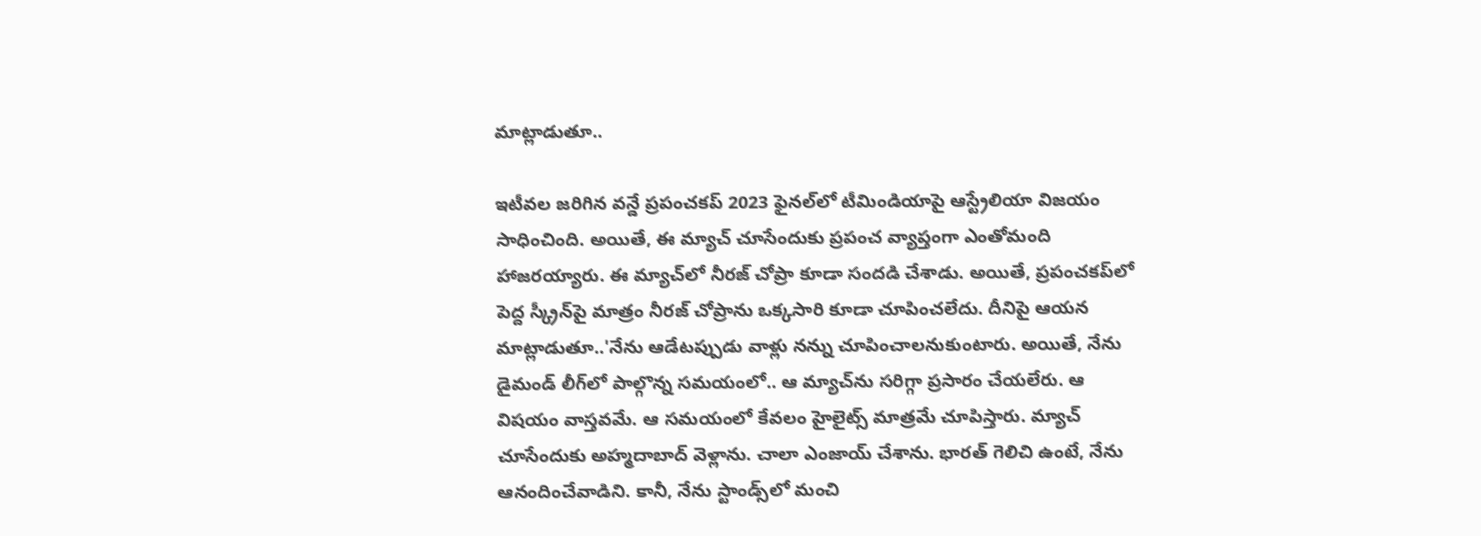మాట్లాడుతూ..

ఇటీవల జరిగిన వన్డే ప్రపంచకప్ 2023 ఫైనల్‌లో టీమిండియాపై ఆస్ట్రేలియా విజయం సాధించింది. అయితే, ఈ మ్యాచ్ చూసేందుకు ప్రపంచ వ్యాప్తంగా ఎంతోమంది హాజరయ్యారు. ఈ మ్యాచ్‌లో నీరజ్ చోప్రా కూడా సందడి చేశాడు. అయితే, ప్రపంచకప్‌లో పెద్ద స్క్రీన్‌పై మాత్రం నీరజ్ చోప్రాను ఒక్కసారి కూడా చూపించలేదు. దీనిపై ఆయన మాట్లాడుతూ..'నేను ఆడేటప్పుడు వాళ్లు నన్ను చూపించాలనుకుంటారు. అయితే, నేను డైమండ్ లీగ్‌లో పాల్గొన్న సమయంలో.. ఆ మ్యాచ్‌ను సరిగ్గా ప్రసారం చేయలేరు. ఆ విషయం వాస్తవమే. ఆ సమయంలో కేవలం హైలైట్స్ మాత్రమే చూపిస్తారు. మ్యాచ్ చూసేందుకు అహ్మదాబాద్ వెళ్లాను. చాలా ఎంజాయ్ చేశాను. భారత్ గెలిచి ఉంటే, నేను ఆనందించేవాడిని. కానీ, నేను స్టాండ్స్‌లో మంచి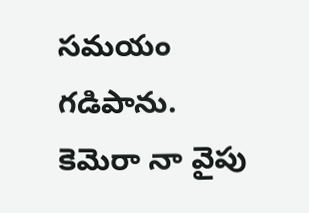సమయం గడిపాను. కెమెరా నా వైపు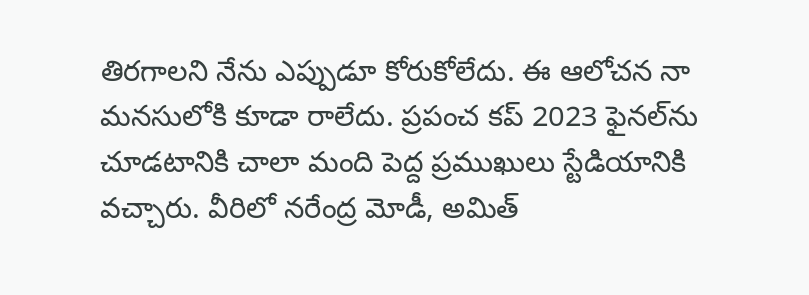తిరగాలని నేను ఎప్పుడూ కోరుకోలేదు. ఈ ఆలోచన నా మనసులోకి కూడా రాలేదు. ప్రపంచ కప్ 2023 ఫైనల్‌ను చూడటానికి చాలా మంది పెద్ద ప్రముఖులు స్టేడియానికి వచ్చారు. వీరిలో నరేంద్ర మోడీ, అమిత్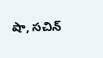షా, సచిన్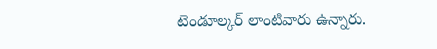టెండూల్కర్ లాంటివారు ఉన్నారు.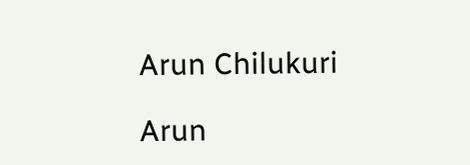Arun Chilukuri

Arun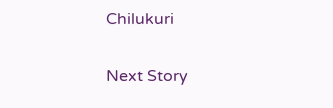Chilukuri

Next Story